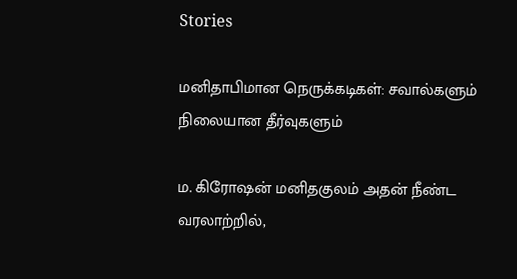Stories

மனிதாபிமான நெருக்கடிகள்: சவால்களும் நிலையான தீர்வுகளும்

ம. கிரோஷன் மனிதகுலம் அதன் நீண்ட வரலாற்றில்,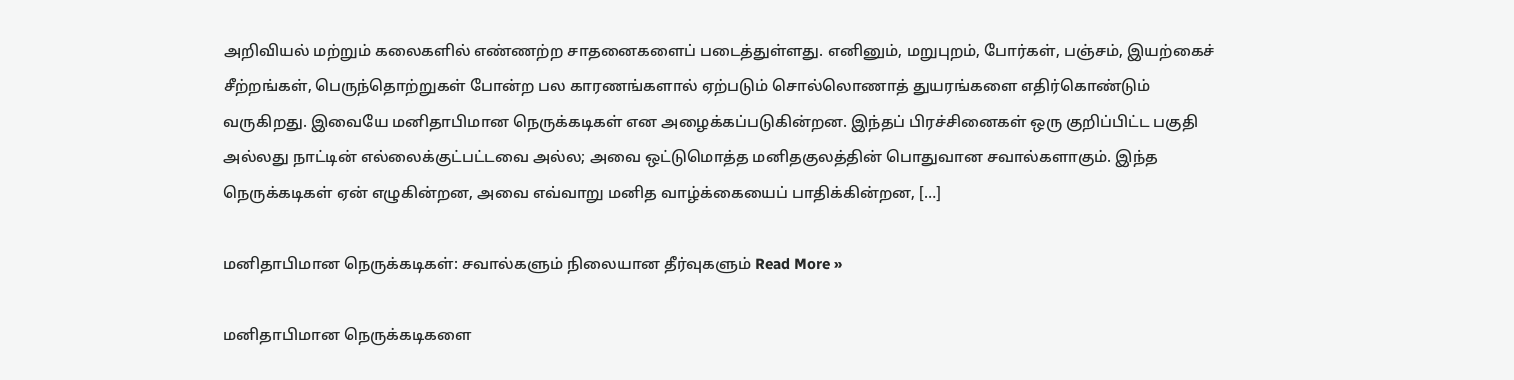அறிவியல் மற்றும் கலைகளில் எண்ணற்ற சாதனைகளைப் படைத்துள்ளது. எனினும், மறுபுறம், போர்கள், பஞ்சம், இயற்கைச் சீற்றங்கள், பெருந்தொற்றுகள் போன்ற பல காரணங்களால் ஏற்படும் சொல்லொணாத் துயரங்களை எதிர்கொண்டும் வருகிறது. இவையே மனிதாபிமான நெருக்கடிகள் என அழைக்கப்படுகின்றன. இந்தப் பிரச்சினைகள் ஒரு குறிப்பிட்ட பகுதி அல்லது நாட்டின் எல்லைக்குட்பட்டவை அல்ல; அவை ஒட்டுமொத்த மனிதகுலத்தின் பொதுவான சவால்களாகும். இந்த நெருக்கடிகள் ஏன் எழுகின்றன, அவை எவ்வாறு மனித வாழ்க்கையைப் பாதிக்கின்றன, […]

மனிதாபிமான நெருக்கடிகள்: சவால்களும் நிலையான தீர்வுகளும் Read More »

மனிதாபிமான நெருக்கடிகளை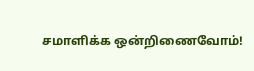சமாளிக்க ஒன்றிணைவோம்!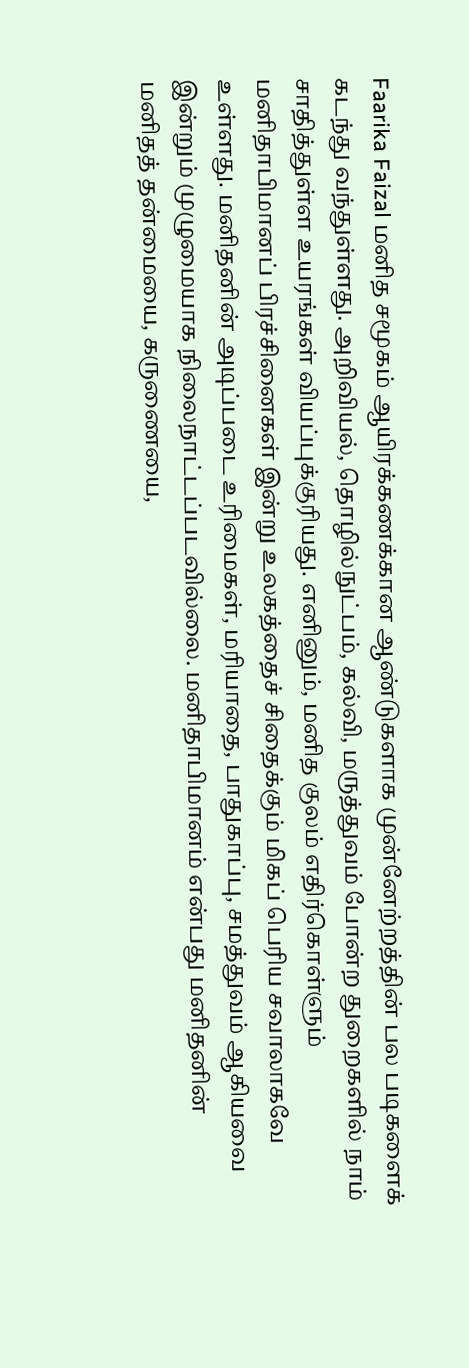Faarika Faizal மனித சமூகம் ஆயிரக்கணக்கான ஆண்டுகளாக முன்னேற்றத்தின் பல படிகளைக் கடந்து வந்துள்ளது. அறிவியல், தொழில்நுட்பம், கல்வி, மருத்துவம் போன்ற துறைகளில் நாம் சாதித்துள்ள உயரங்கள் வியப்புக்குரியது. எனினும், மனித குலம் எதிர்கொள்ளும் மனிதாபிமானப் பிரச்சினைகள் இன்று உலகத்தைச் சிதைக்கும் மிகப் பெரிய சவாலாகவே உள்ளது. மனிதனின் அடிப்படை உரிமைகள், மரியாதை, பாதுகாப்பு, சமத்துவம் ஆகியவை இன்றும் முழுமையாக நிலைநாட்டப்படவில்லை. மனிதாபிமானம் என்பது மனிதனின் மனிதத் தன்மையை, கருணையை,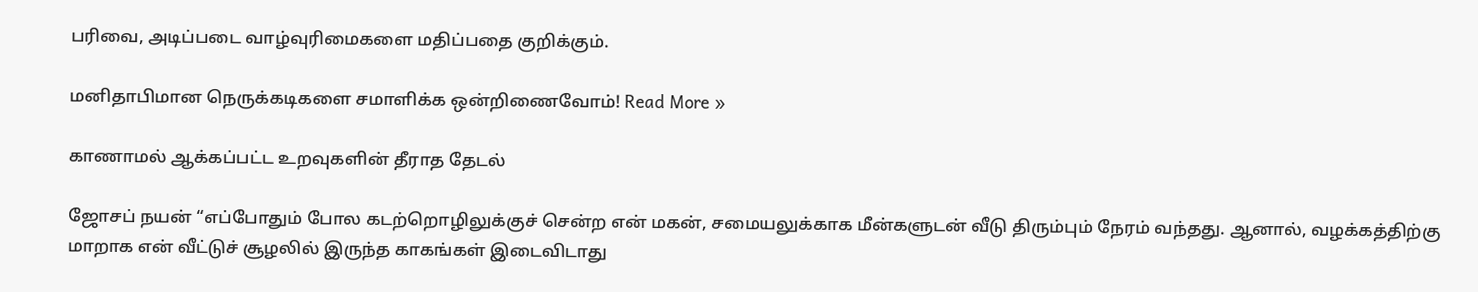பரிவை, அடிப்படை வாழ்வுரிமைகளை மதிப்பதை குறிக்கும்.

மனிதாபிமான நெருக்கடிகளை சமாளிக்க ஒன்றிணைவோம்! Read More »

காணாமல் ஆக்கப்பட்ட உறவுகளின் தீராத தேடல்

ஜோசப் நயன் “எப்போதும் போல கடற்றொழிலுக்குச் சென்ற என் மகன், சமையலுக்காக மீன்களுடன் வீடு திரும்பும் நேரம் வந்தது. ஆனால், வழக்கத்திற்கு மாறாக என் வீட்டுச் சூழலில் இருந்த காகங்கள் இடைவிடாது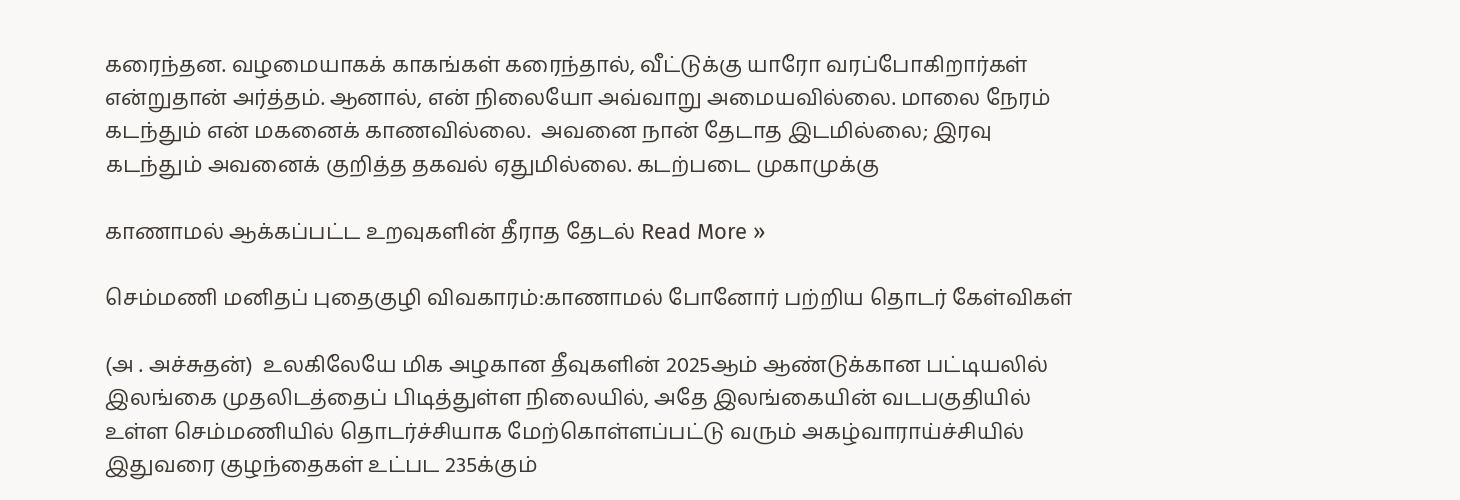கரைந்தன. வழமையாகக் காகங்கள் கரைந்தால், வீட்டுக்கு யாரோ வரப்போகிறார்கள் என்றுதான் அர்த்தம். ஆனால், என் நிலையோ அவ்வாறு அமையவில்லை. மாலை நேரம் கடந்தும் என் மகனைக் காணவில்லை.  அவனை நான் தேடாத இடமில்லை; இரவு கடந்தும் அவனைக் குறித்த தகவல் ஏதுமில்லை. கடற்படை முகாமுக்கு

காணாமல் ஆக்கப்பட்ட உறவுகளின் தீராத தேடல் Read More »

செம்மணி மனிதப் புதைகுழி விவகாரம்:காணாமல் போனோர் பற்றிய தொடர் கேள்விகள்

(அ . அச்சுதன்)  உலகிலேயே மிக அழகான தீவுகளின் 2025ஆம் ஆண்டுக்கான பட்டியலில் இலங்கை முதலிடத்தைப் பிடித்துள்ள நிலையில், அதே இலங்கையின் வடபகுதியில் உள்ள செம்மணியில் தொடர்ச்சியாக மேற்கொள்ளப்பட்டு வரும் அகழ்வாராய்ச்சியில் இதுவரை குழந்தைகள் உட்பட 235க்கும்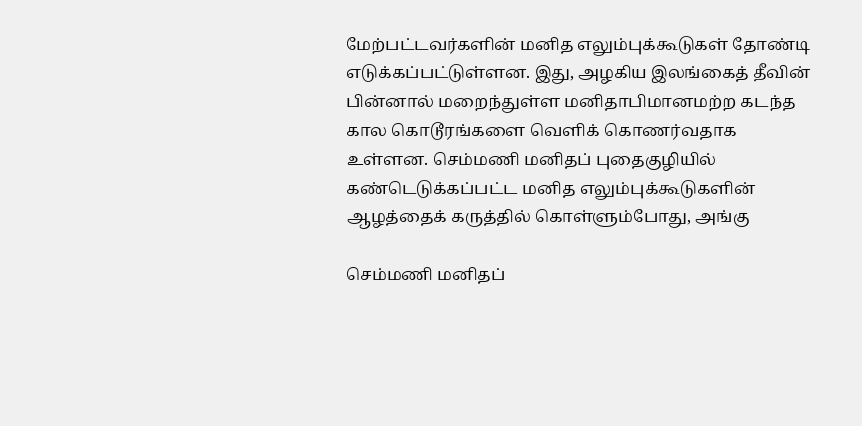மேற்பட்டவர்களின் மனித எலும்புக்கூடுகள் தோண்டி எடுக்கப்பட்டுள்ளன. இது, அழகிய இலங்கைத் தீவின் பின்னால் மறைந்துள்ள மனிதாபிமானமற்ற கடந்த கால கொடூரங்களை வெளிக் கொணர்வதாக உள்ளன. செம்மணி மனிதப் புதைகுழியில் கண்டெடுக்கப்பட்ட மனித எலும்புக்கூடுகளின் ஆழத்தைக் கருத்தில் கொள்ளும்போது, அங்கு

செம்மணி மனிதப்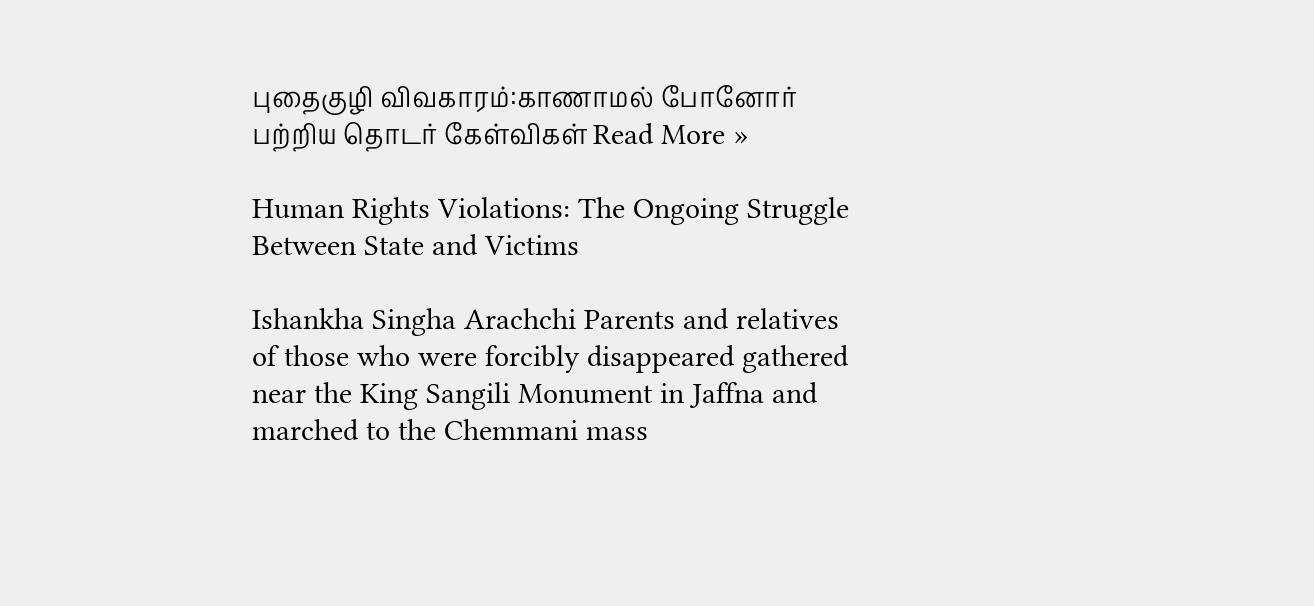புதைகுழி விவகாரம்:காணாமல் போனோர் பற்றிய தொடர் கேள்விகள் Read More »

Human Rights Violations: The Ongoing Struggle Between State and Victims

Ishankha Singha Arachchi Parents and relatives of those who were forcibly disappeared gathered near the King Sangili Monument in Jaffna and marched to the Chemmani mass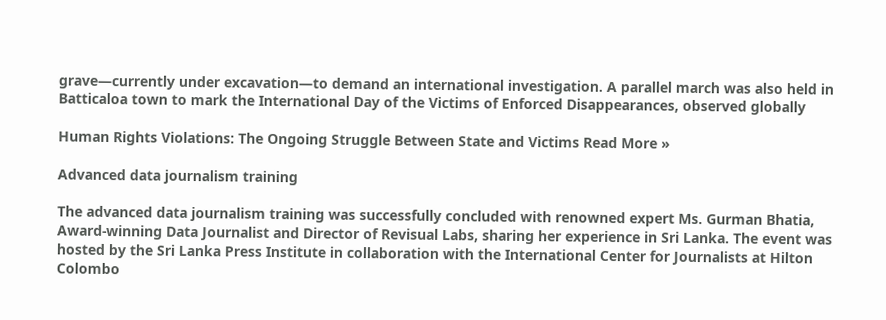grave—currently under excavation—to demand an international investigation. A parallel march was also held in Batticaloa town to mark the International Day of the Victims of Enforced Disappearances, observed globally

Human Rights Violations: The Ongoing Struggle Between State and Victims Read More »

Advanced data journalism training

The advanced data journalism training was successfully concluded with renowned expert Ms. Gurman Bhatia, Award-winning Data Journalist and Director of Revisual Labs, sharing her experience in Sri Lanka. The event was hosted by the Sri Lanka Press Institute in collaboration with the International Center for Journalists at Hilton Colombo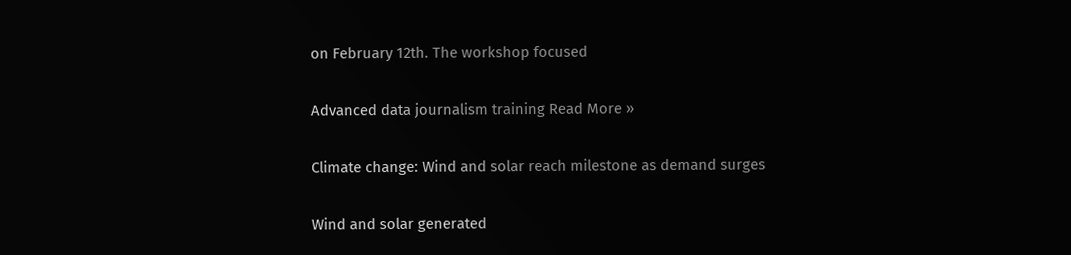on February 12th. The workshop focused

Advanced data journalism training Read More »

Climate change: Wind and solar reach milestone as demand surges

Wind and solar generated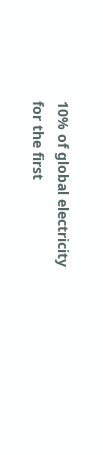10% of global electricity for the first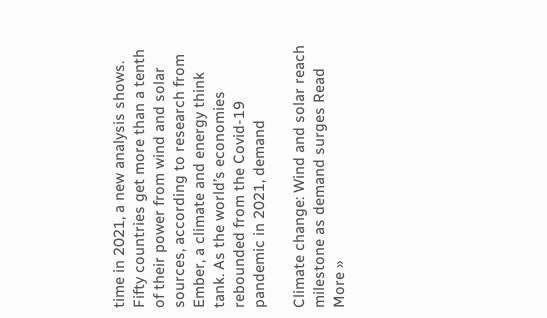time in 2021, a new analysis shows. Fifty countries get more than a tenth of their power from wind and solar sources, according to research from Ember, a climate and energy think tank. As the world’s economies rebounded from the Covid-19 pandemic in 2021, demand

Climate change: Wind and solar reach milestone as demand surges Read More »